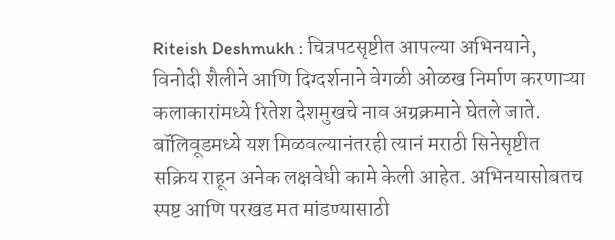Riteish Deshmukh : चित्रपटसृष्टीत आपल्या अभिनयाने, विनोदी शैलीने आणि दिग्दर्शनाने वेगळी ओळख निर्माण करणाऱ्या कलाकारांमध्ये रितेश देशमुखचे नाव अग्रक्रमाने घेतले जाते. बॉलिवूडमध्ये यश मिळवल्यानंतरही त्यानं मराठी सिनेसृष्टीत सक्रिय राहून अनेक लक्षवेधी कामे केली आहेत. अभिनयासोबतच स्पष्ट आणि परखड मत मांडण्यासाठी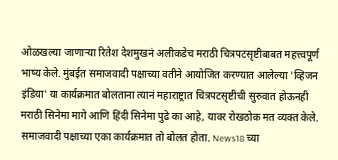ओळखल्या जाणाऱ्या रितेश देशमुखनं अलीकडेच मराठी चित्रपटसृष्टीबाबत महत्त्वपूर्ण भाष्य केले. मुंबईत समाजवादी पक्षाच्या वतीने आयोजित करण्यात आलेल्या 'व्हिजन इंडिया' या कार्यक्रमात बोलताना त्यानं महाराष्ट्रात चित्रपटसृष्टीची सुरुवात होऊनही मराठी सिनेमा मागे आणि हिंदी सिनेमा पुढे का आहे, यावर रोखठोक मत व्यक्त केले.
समाजवादी पक्षाच्या एका कार्यक्रमात तो बोलत होता. News18 च्या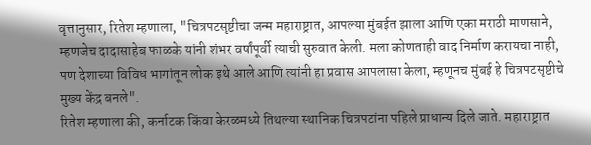वृत्तानुसार, रितेश म्हणाला, "चित्रपटसृष्टीचा जन्म महाराष्ट्रात, आपल्या मुंबईत झाला आणि एका मराठी माणसाने, म्हणजेच दादासाहेब फाळके यांनी शंभर वर्षांपूर्वी त्याची सुरुवात केली. मला कोणताही वाद निर्माण करायचा नाही, पण देशाच्या विविध भागांतून लोक इथे आले आणि त्यांनी हा प्रवास आपलासा केला, म्हणूनच मुंबई हे चित्रपटसृष्टीचे मुख्य केंद्र बनले".
रितेश म्हणाला की, कर्नाटक किंवा केरळमध्ये तिथल्या स्थानिक चित्रपटांना पहिले प्राधान्य दिले जाते. महाराष्ट्रात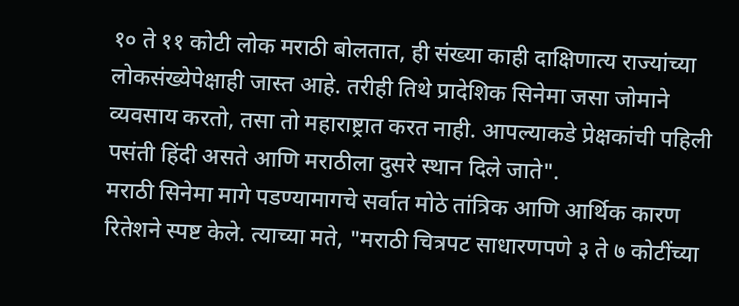१० ते ११ कोटी लोक मराठी बोलतात, ही संख्या काही दाक्षिणात्य राज्यांच्या लोकसंख्येपेक्षाही जास्त आहे. तरीही तिथे प्रादेशिक सिनेमा जसा जोमाने व्यवसाय करतो, तसा तो महाराष्ट्रात करत नाही. आपल्याकडे प्रेक्षकांची पहिली पसंती हिंदी असते आणि मराठीला दुसरे स्थान दिले जाते".
मराठी सिनेमा मागे पडण्यामागचे सर्वात मोठे तांत्रिक आणि आर्थिक कारण रितेशने स्पष्ट केले. त्याच्या मते, "मराठी चित्रपट साधारणपणे ३ ते ७ कोटींच्या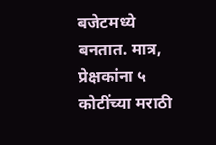बजेटमध्ये बनतात. मात्र, प्रेक्षकांना ५ कोटींच्या मराठी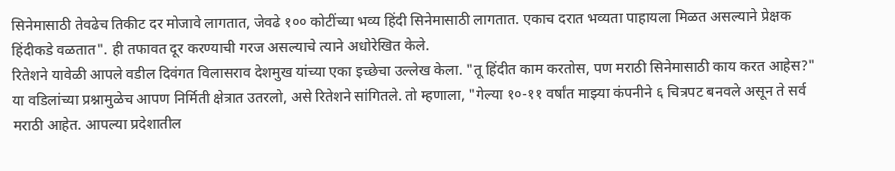सिनेमासाठी तेवढेच तिकीट दर मोजावे लागतात, जेवढे १०० कोटींच्या भव्य हिंदी सिनेमासाठी लागतात. एकाच दरात भव्यता पाहायला मिळत असल्याने प्रेक्षक हिंदीकडे वळतात". ही तफावत दूर करण्याची गरज असल्याचे त्याने अधोरेखित केले.
रितेशने यावेळी आपले वडील दिवंगत विलासराव देशमुख यांच्या एका इच्छेचा उल्लेख केला. "तू हिंदीत काम करतोस, पण मराठी सिनेमासाठी काय करत आहेस?" या वडिलांच्या प्रश्नामुळेच आपण निर्मिती क्षेत्रात उतरलो, असे रितेशने सांगितले. तो म्हणाला, "गेल्या १०-११ वर्षांत माझ्या कंपनीने ६ चित्रपट बनवले असून ते सर्व मराठी आहेत. आपल्या प्रदेशातील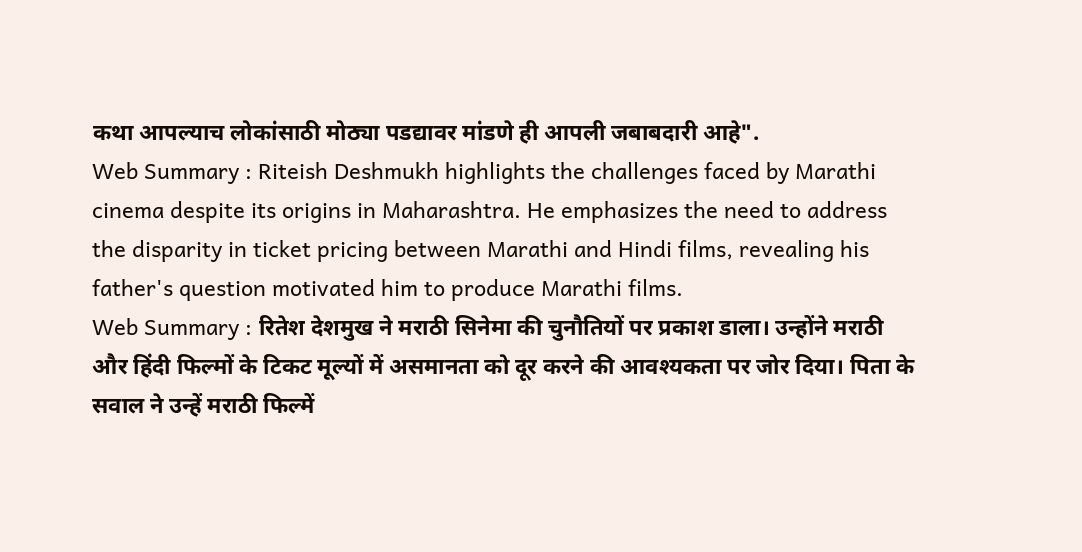कथा आपल्याच लोकांसाठी मोठ्या पडद्यावर मांडणे ही आपली जबाबदारी आहे".
Web Summary : Riteish Deshmukh highlights the challenges faced by Marathi cinema despite its origins in Maharashtra. He emphasizes the need to address the disparity in ticket pricing between Marathi and Hindi films, revealing his father's question motivated him to produce Marathi films.
Web Summary : रितेश देशमुख ने मराठी सिनेमा की चुनौतियों पर प्रकाश डाला। उन्होंने मराठी और हिंदी फिल्मों के टिकट मूल्यों में असमानता को दूर करने की आवश्यकता पर जोर दिया। पिता के सवाल ने उन्हें मराठी फिल्में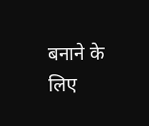बनाने के लिए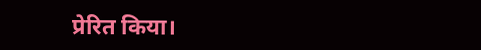प्रेरित किया।